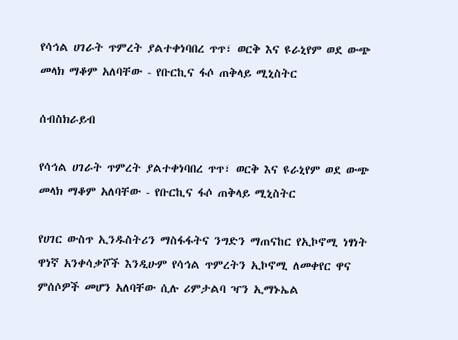የሳኅል ሀገራት ጥምረት ያልተቀነባበረ ጥጥ፣ ወርቅ እና ዩራኒየም ወደ ውጭ መላክ ማቆም አለባቸው - የቡርኪና ፋሶ ጠቅላይ ሚኒስትር

ሰብስክራይብ

የሳኅል ሀገራት ጥምረት ያልተቀነባበረ ጥጥ፣ ወርቅ እና ዩራኒየም ወደ ውጭ መላክ ማቆም አለባቸው - የቡርኪና ፋሶ ጠቅላይ ሚኒስትር

የሀገር ውስጥ ኢንዱስትሪን ማስፋፋትና ንግድን ማጠናከር የኢኮኖሚ ነፃነት ዋነኛ አንቀሳቃሾች እንዲሁም የሳኅል ጥምረትን ኢኮኖሚ ለመቀየር ዋና ምሰሶዎች መሆን አለባቸው ሲሉ ሪምታልባ ዣን ኢማኑኤል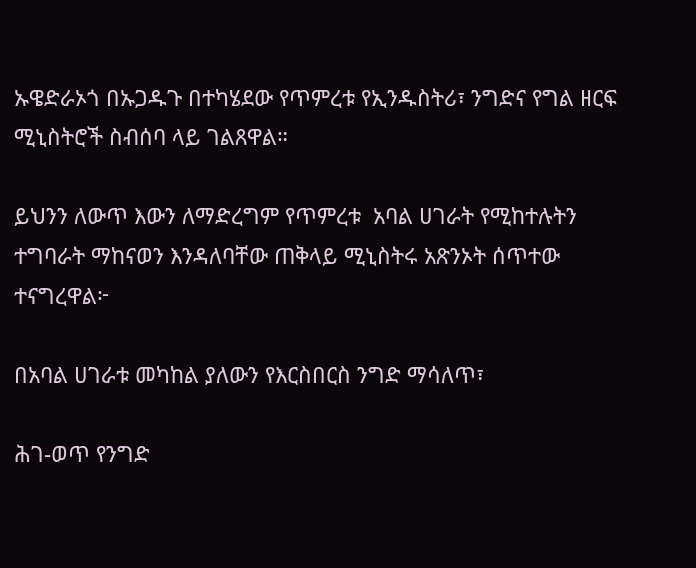ኡዌድራኦጎ በኡጋዱጉ በተካሄደው የጥምረቱ የኢንዱስትሪ፣ ንግድና የግል ዘርፍ ሚኒስትሮች ስብሰባ ላይ ገልጸዋል።

ይህንን ለውጥ እውን ለማድረግም የጥምረቱ  አባል ሀገራት የሚከተሉትን ተግባራት ማከናወን እንዳለባቸው ጠቅላይ ሚኒስትሩ አጽንኦት ሰጥተው ተናግረዋል፦

በአባል ሀገራቱ መካከል ያለውን የእርስበርስ ንግድ ማሳለጥ፣

ሕገ-ወጥ የንግድ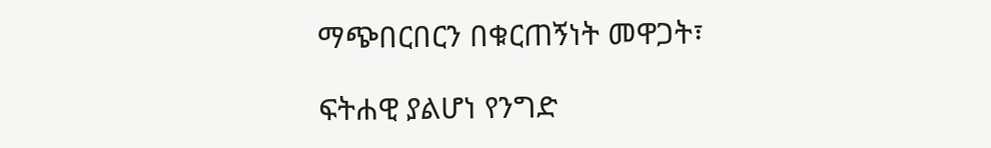ማጭበርበርን በቁርጠኝነት መዋጋት፣

ፍትሐዊ ያልሆነ የንግድ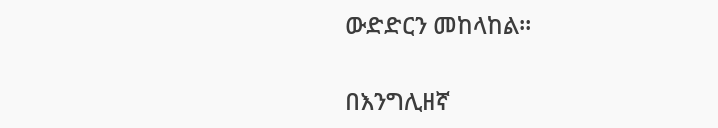ውድድርን መከላከል።

በእንግሊዘኛ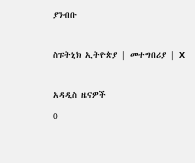ያንብቡ

ስፑትኒክ ኢትዮጵያ | መተግበሪያ | X

አዳዲስ ዜናዎች
0